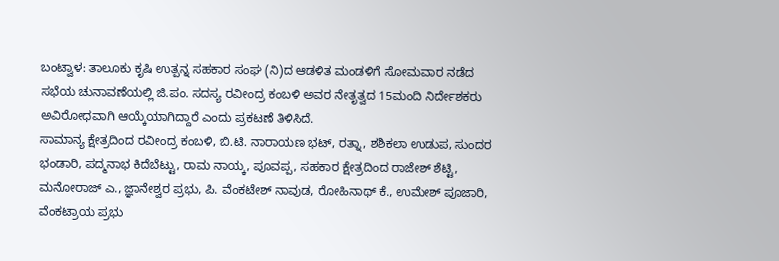ಬಂಟ್ವಾಳ: ತಾಲೂಕು ಕೃಷಿ ಉತ್ಪನ್ನ ಸಹಕಾರ ಸಂಘ (ನಿ)ದ ಆಡಳಿತ ಮಂಡಳಿಗೆ ಸೋಮವಾರ ನಡೆದ ಸಭೆಯ ಚುನಾವಣೆಯಲ್ಲಿ ಜಿ.ಪಂ. ಸದಸ್ಯ ರವೀಂದ್ರ ಕಂಬಳಿ ಅವರ ನೇತೃತ್ವದ 15ಮಂದಿ ನಿರ್ದೇಶಕರು ಅವಿರೋಧವಾಗಿ ಆಯ್ಕೆಯಾಗಿದ್ದಾರೆ ಎಂದು ಪ್ರಕಟಣೆ ತಿಳಿಸಿದೆ.
ಸಾಮಾನ್ಯ ಕ್ಷೇತ್ರದಿಂದ ರವೀಂದ್ರ ಕಂಬಳಿ, ಬಿ.ಟಿ. ನಾರಾಯಣ ಭಟ್, ರತ್ನಾ, ಶಶಿಕಲಾ ಉಡುಪ, ಸುಂದರ ಭಂಡಾರಿ, ಪದ್ಮನಾಭ ಕಿದೆಬೆಟ್ಟು, ರಾಮ ನಾಯ್ಕ, ಪೂವಪ್ಪ, ಸಹಕಾರ ಕ್ಷೇತ್ರದಿಂದ ರಾಜೇಶ್ ಶೆಟ್ಟಿ, ಮನೋರಾಜ್ ಎ., ಜ್ಞಾನೇಶ್ವರ ಪ್ರಭು, ಪಿ. ವೆಂಕಟೇಶ್ ನಾವುಡ, ರೋಹಿನಾಥ್ ಕೆ., ಉಮೇಶ್ ಪೂಜಾರಿ, ವೆಂಕಟ್ರಾಯ ಪ್ರಭು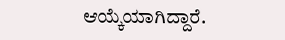ಆಯ್ಕೆಯಾಗಿದ್ದಾರೆ.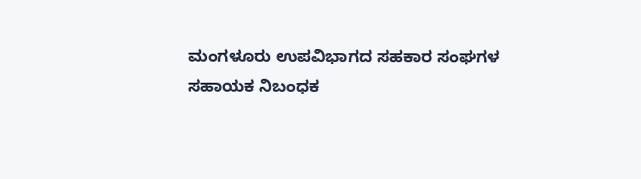ಮಂಗಳೂರು ಉಪವಿಭಾಗದ ಸಹಕಾರ ಸಂಘಗಳ ಸಹಾಯಕ ನಿಬಂಧಕ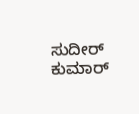ಸುದೀರ್ ಕುಮಾರ್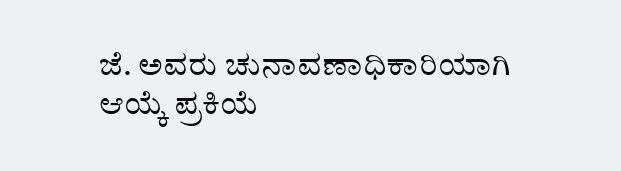ಜೆ. ಅವರು ಚುನಾವಣಾಧಿಕಾರಿಯಾಗಿ ಆಯ್ಕೆ ಪ್ರಕಿಯೆ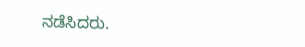ನಡೆಸಿದರು.